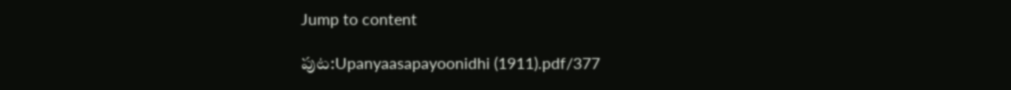Jump to content

పుట:Upanyaasapayoonidhi (1911).pdf/377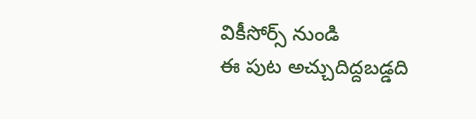వికీసోర్స్ నుండి
ఈ పుట అచ్చుదిద్దబడ్డది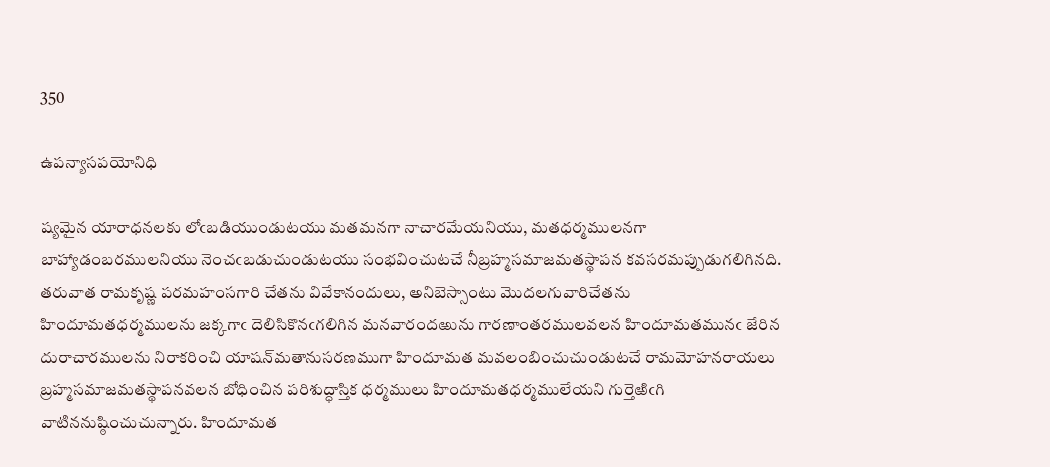350

ఉపన్యాసపయోనిధి

ష్యమైన యారాధనలకు లోఁబడియుండుటయు మతమనగా నాచారమేయనియు, మతధర్మములనగా బాహ్యాడంబరములనియు నెంచఁబడుచుండుటయు సంభవించుటచే నీబ్రహ్మసమాజమతస్థాపన కవసరమప్పుడుగలిగినది. తరువాత రామకృష్ణ పరమహంసగారి చేతను వివేకానందులు, అనిబెస్సాంటు మొదలగువారిచేతను హిందూమతధర్మములను జక్కగాఁ దెలిసికొనఁగలిగిన మనవారందఱును గారణాంతరములవలన హిందూమతమునఁ జేరిన దురాచారములను నిరాకరించి యాషన్‌మతానుసరణముగా హిందూమత మవలంబించుచుండుటచే రామమోహనరాయలు బ్రహ్మసమాజమతస్థాపనవలన బోధించిన పరిశుద్ధాస్తిక ధర్మములు హిందూమతధర్మములేయని గుర్తెఱిఁగి వాటిననుష్ఠించుచున్నారు. హిందూమత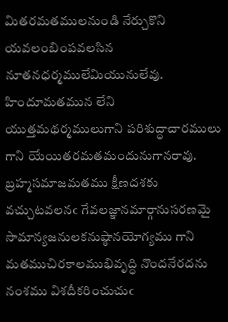మితరమతములనుండి నేర్చుకొని యవలంబింపవలసిన నూతనధర్మములేమియునులేవు. హిందూమతమున లేని యుత్తమథర్మములుగాని పరిశుద్ధాచారములు గాని యేయితరమతమందునుగానరావు. బ్రహ్మసమాజమతము క్షీణదశకు వచ్చుటవలనఁ గేవలజ్ఞానమార్గానుసరణమై సామాన్యజనులకనుష్ఠానయోగ్యము గాని మతముచిరకాలముభివృద్ధి నొందనేరదను నంశము విశదీకరించుచుఁ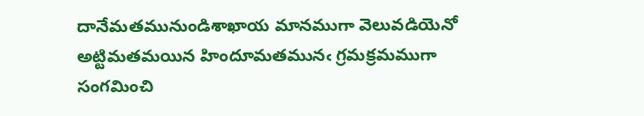దానేమతమునుండిశాఖాయ మానముగా వెలువడియెనో అట్టిమతమయిన హిందూమతమునఁ గ్రమక్రమముగా సంగమించి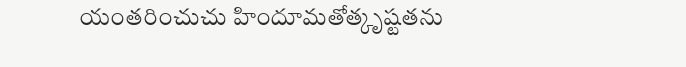యంతరించుచు హిందూమతోత్కృష్టతను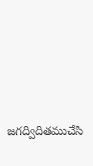జగద్విదితముచేసి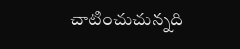చాటించుచున్నది